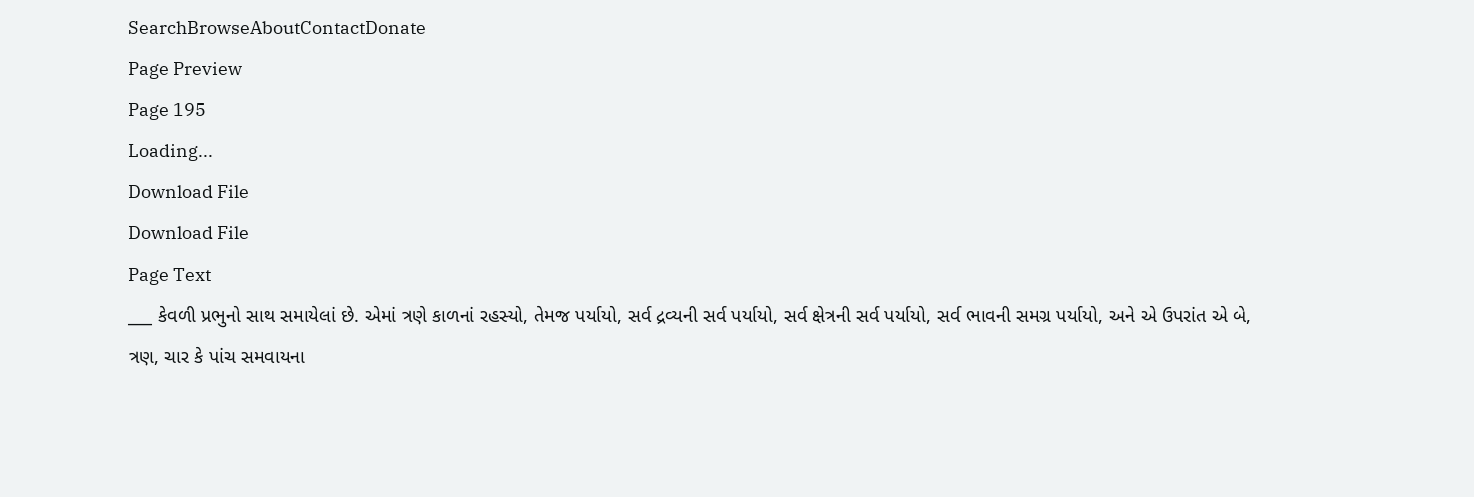SearchBrowseAboutContactDonate
Page Preview
Page 195
Loading...
Download File
Download File
Page Text
___ કેવળી પ્રભુનો સાથ સમાયેલાં છે. એમાં ત્રણે કાળનાં રહસ્યો, તેમજ પર્યાયો, સર્વ દ્રવ્યની સર્વ પર્યાયો, સર્વ ક્ષેત્રની સર્વ પર્યાયો, સર્વ ભાવની સમગ્ર પર્યાયો, અને એ ઉપરાંત એ બે, ત્રણ, ચાર કે પાંચ સમવાયના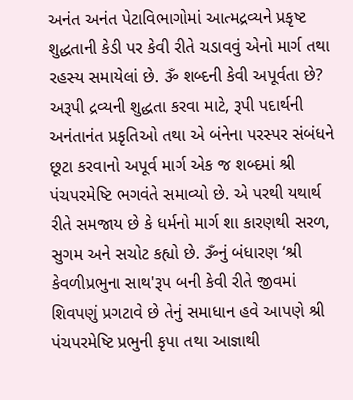અનંત અનંત પેટાવિભાગોમાં આત્મદ્રવ્યને પ્રકૃષ્ટ શુદ્ધતાની કેડી પર કેવી રીતે ચડાવવું એનો માર્ગ તથા રહસ્ય સમાયેલાં છે. ૐ શબ્દની કેવી અપૂર્વતા છે? અરૂપી દ્રવ્યની શુદ્ધતા કરવા માટે, રૂપી પદાર્થની અનંતાનંત પ્રકૃતિઓ તથા એ બંનેના પરસ્પર સંબંધને છૂટા કરવાનો અપૂર્વ માર્ગ એક જ શબ્દમાં શ્રી પંચપરમેષ્ટિ ભગવંતે સમાવ્યો છે. એ પરથી યથાર્થ રીતે સમજાય છે કે ધર્મનો માર્ગ શા કારણથી સરળ, સુગમ અને સચોટ કહ્યો છે. ૐનું બંધારણ ‘શ્રી કેવળીપ્રભુના સાથ'રૂપ બની કેવી રીતે જીવમાં શિવપણું પ્રગટાવે છે તેનું સમાધાન હવે આપણે શ્રી પંચપરમેષ્ટિ પ્રભુની કૃપા તથા આજ્ઞાથી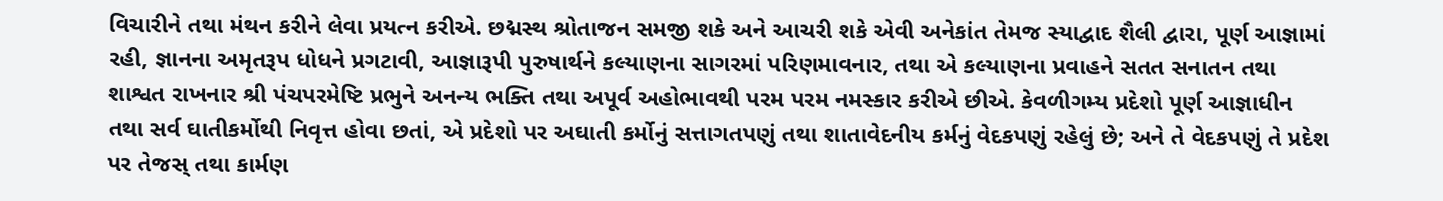વિચારીને તથા મંથન કરીને લેવા પ્રયત્ન કરીએ. છદ્મસ્થ શ્રોતાજન સમજી શકે અને આચરી શકે એવી અનેકાંત તેમજ સ્યાદ્વાદ શૈલી દ્વારા, પૂર્ણ આજ્ઞામાં રહી, જ્ઞાનના અમૃતરૂપ ધોધને પ્રગટાવી, આજ્ઞારૂપી પુરુષાર્થને કલ્યાણના સાગરમાં પરિણમાવનાર, તથા એ કલ્યાણના પ્રવાહને સતત સનાતન તથા શાશ્વત રાખનાર શ્રી પંચપરમેષ્ટિ પ્રભુને અનન્ય ભક્તિ તથા અપૂર્વ અહોભાવથી પરમ પરમ નમસ્કાર કરીએ છીએ. કેવળીગમ્ય પ્રદેશો પૂર્ણ આજ્ઞાધીન તથા સર્વ ઘાતીકર્મોથી નિવૃત્ત હોવા છતાં, એ પ્રદેશો પર અઘાતી કર્મોનું સત્તાગતપણું તથા શાતાવેદનીય કર્મનું વેદકપણું રહેલું છે; અને તે વેદકપણું તે પ્રદેશ પર તેજસ્ તથા કાર્મણ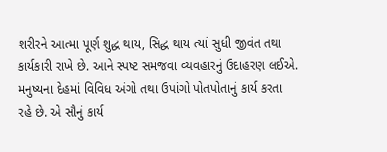શરીરને આત્મા પૂર્ણ શુદ્ધ થાય, સિદ્ધ થાય ત્યાં સુધી જીવંત તથા કાર્યકારી રાખે છે. આને સ્પષ્ટ સમજવા વ્યવહારનું ઉદાહરણ લઈએ. મનુષ્યના દેહમાં વિવિધ અંગો તથા ઉપાંગો પોતપોતાનું કાર્ય કરતા રહે છે. એ સૌનું કાર્ય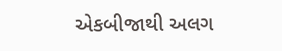એકબીજાથી અલગ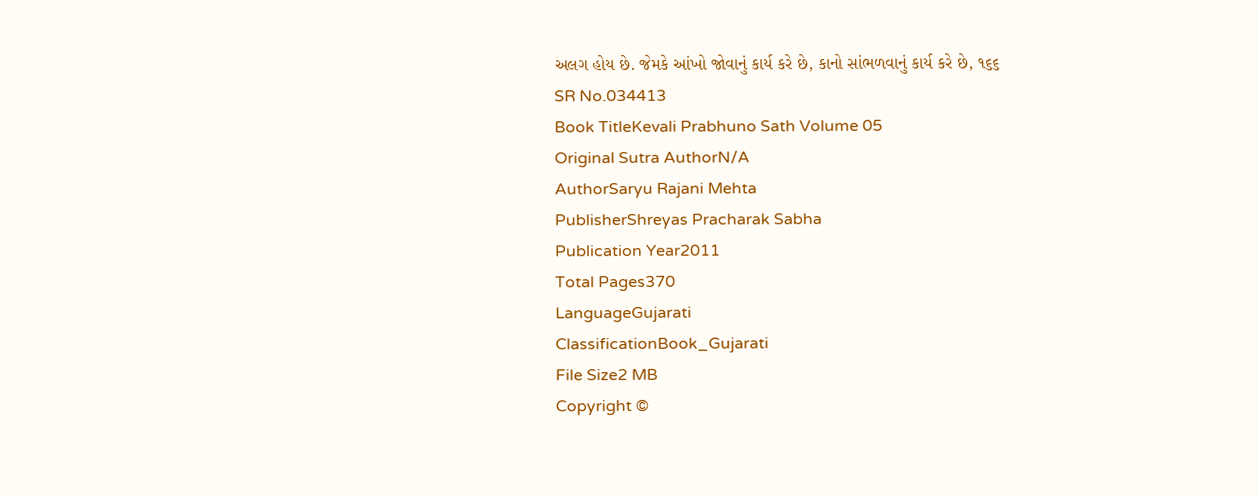અલગ હોય છે. જેમકે આંખો જોવાનું કાર્ય કરે છે, કાનો સાંભળવાનું કાર્ય કરે છે, ૧૬૬
SR No.034413
Book TitleKevali Prabhuno Sath Volume 05
Original Sutra AuthorN/A
AuthorSaryu Rajani Mehta
PublisherShreyas Pracharak Sabha
Publication Year2011
Total Pages370
LanguageGujarati
ClassificationBook_Gujarati
File Size2 MB
Copyright ©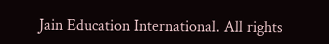Jain Education International. All rights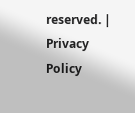reserved. | Privacy Policy